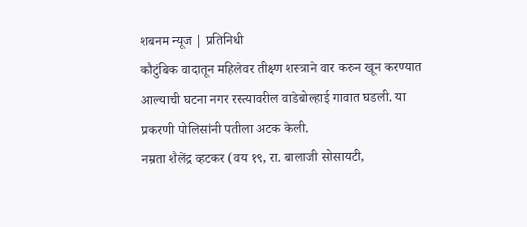शबनम न्यूज | प्रतिनिधी
कौटुंबिक वादातून महिलेवर तीक्ष्ण शस्त्राने वार करुन खून करण्यात आल्याची घटना नगर रस्त्यावरील वाडेबोल्हाई गावात घडली. या प्रकरणी पोलिसांनी पतीला अटक केली.
नम्रता शैलेंद्र व्हटकर (वय १९, रा. बालाजी सोसायटी,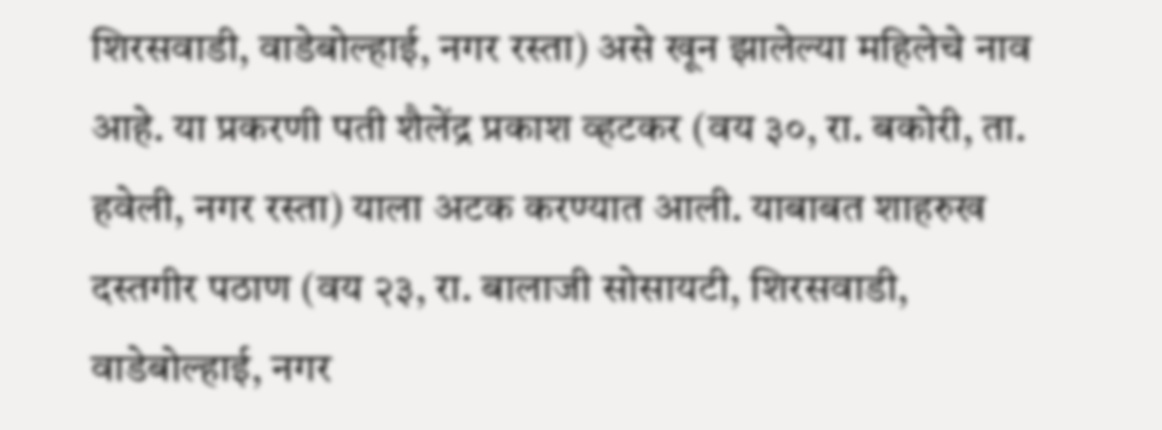शिरसवाडी, वाडेबोल्हाई, नगर रस्ता) असे खून झालेल्या महिलेचे नाव आहे. या प्रकरणी पती शैलेंद्र प्रकाश व्हटकर (वय ३०, रा. बकोरी, ता. हवेली, नगर रस्ता) याला अटक करण्यात आली. याबाबत शाहरुख दस्तगीर पठाण (वय २३, रा. बालाजी सोसायटी, शिरसवाडी, वाडेबोल्हाई, नगर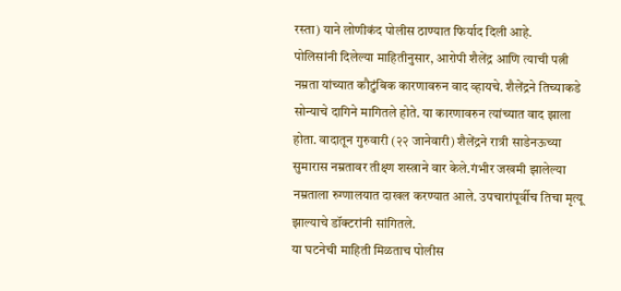रस्ता) याने लोणीकंद पोलीस ठाण्यात फिर्याद दिली आहे.
पोलिसांनी दिलेल्या माहितीनुसार, आरोपी शैलेंद्र आणि त्याची पत्नी नम्रता यांच्यात कौटुंबिक कारणावरुन वाद व्हायचे. शैलेंद्रने तिच्याकडे सोन्याचे दागिने मागितले होते. या कारणावरुन त्यांच्यात वाद झाला होता. वादातून गुरुवारी (२२ जानेवारी) शैलेंद्रने रात्री साडेनऊच्या सुमारास नम्रतावर तीक्ष्ण शस्त्राने वार केले.गंभीर जखमी झालेल्या नम्रताला रुग्णालयात दाखल करण्यात आले. उपचारांपूर्वीच तिचा मृत्यू झाल्याचे डॉक्टरांनी सांगितले.
या घटनेची माहिती मिळताच पोलीस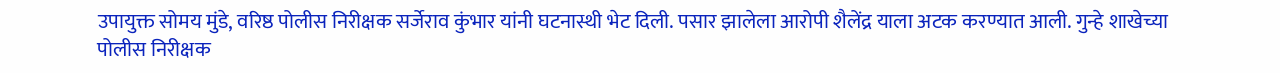उपायुक्त सोमय मुंडे, वरिष्ठ पोलीस निरीक्षक सर्जेराव कुंभार यांनी घटनास्थी भेट दिली. पसार झालेला आरोपी शैलेंद्र याला अटक करण्यात आली. गुन्हे शाखेच्या पोलीस निरीक्षक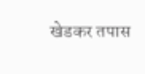खेडकर तपास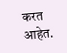करत आहेत.